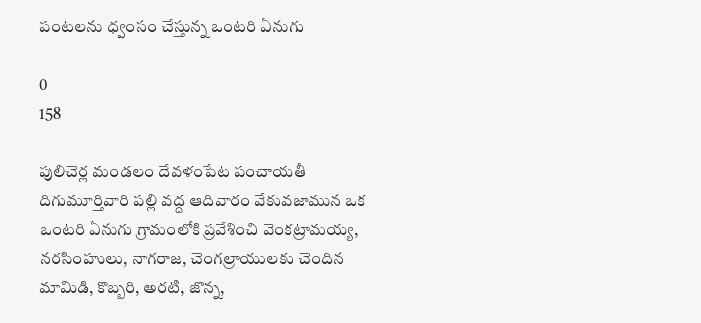పంటలను ధ్వంసం చేస్తున్న ఒంటరి ఏనుగు

0
158

పులిచెర్ల మండలం దేవళంపేట పంచాయతీ దిగుమూర్తివారి పల్లి వద్ద ఆదివారం వేకువజామున ఒక ఒంటరి ఏనుగు గ్రామంలోకి ప్రవేశించి వెంకట్రామయ్య, నరసింహులు, నాగరాజ, చెంగల్రాయులకు చెందిన మామిడి, కొబ్బరి, అరటి, జొన్న,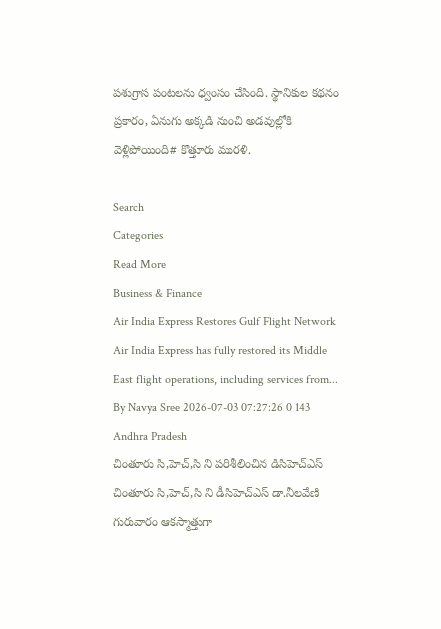పశుగ్రాస పంటలను ధ్వంసం చేసింది. స్థానికుల కథనం ప్రకారం, ఏనుగు అక్కడి నుంచి అడవుల్లోకి వెళ్లిపోయింది# కొత్తూరు మురళి.

Search
Categories
Read More
Business & Finance
Air India Express Restores Gulf Flight Network
Air India Express has fully restored its Middle East flight operations, including services from...
By Navya Sree 2026-07-03 07:27:26 0 143
Andhra Pradesh
చింతూరు సి,హెచ్,సి ని పరిశీలించిన డిసిహెచ్ఎస్
చింతూరు సి,హెచ్,సి ని డీసిహెచ్ఎస్ డా.నీలవేణి  గురువారం ఆకస్మాత్తుగా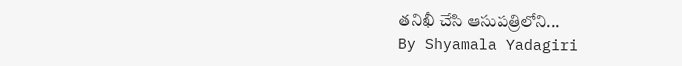తనిఖీ చేసి ఆసుపత్రిలోని...
By Shyamala Yadagiri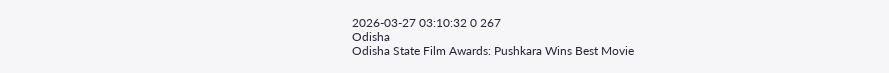2026-03-27 03:10:32 0 267
Odisha
Odisha State Film Awards: Pushkara Wins Best Movie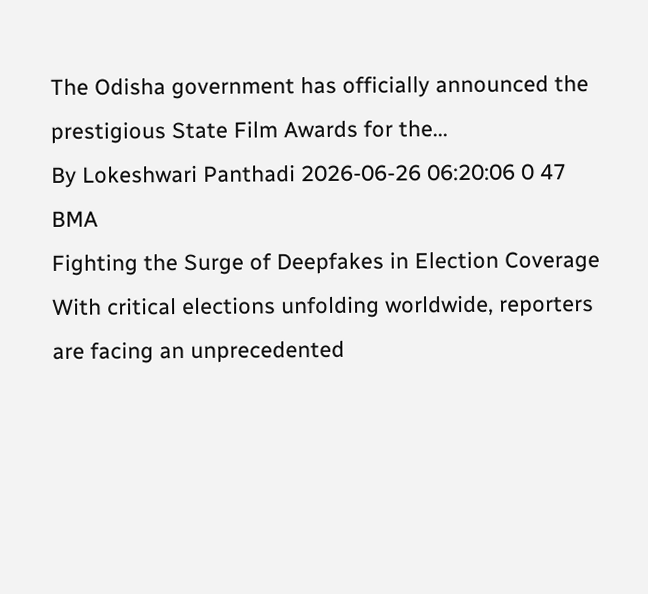The Odisha government has officially announced the prestigious State Film Awards for the...
By Lokeshwari Panthadi 2026-06-26 06:20:06 0 47
BMA
Fighting the Surge of Deepfakes in Election Coverage
With critical elections unfolding worldwide, reporters are facing an unprecedented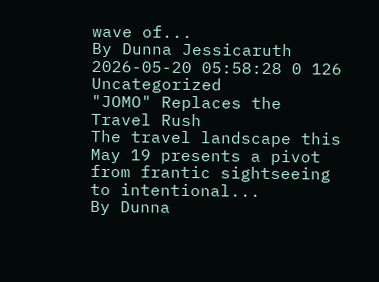wave of...
By Dunna Jessicaruth 2026-05-20 05:58:28 0 126
Uncategorized
"JOMO" Replaces the Travel Rush
The travel landscape this May 19 presents a pivot from frantic sightseeing to intentional...
By Dunna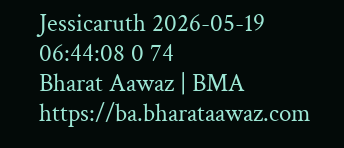Jessicaruth 2026-05-19 06:44:08 0 74
Bharat Aawaz | BMA https://ba.bharataawaz.com